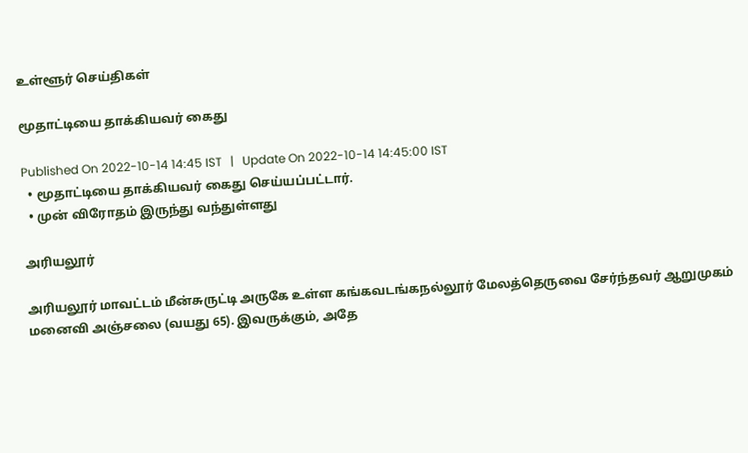உள்ளூர் செய்திகள்

மூதாட்டியை தாக்கியவர் கைது

Published On 2022-10-14 14:45 IST   |   Update On 2022-10-14 14:45:00 IST
  • மூதாட்டியை தாக்கியவர் கைது செய்யப்பட்டார்.
  • முன் விரோதம் இருந்து வந்துள்ளது

அரியலூர்

அரியலூர் மாவட்டம் மீன்சுருட்டி அருகே உள்ள கங்கவடங்கநல்லூர் மேலத்தெருவை சேர்ந்தவர் ஆறுமுகம் மனைவி அஞ்சலை (வயது 65). இவருக்கும், அதே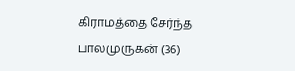கிராமத்தை சேர்ந்த பாலமுருகன் (36)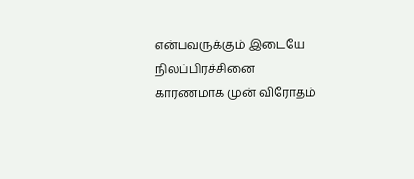என்பவருக்கும் இடையே நிலப்பிரச்சினை காரணமாக முன் விரோதம்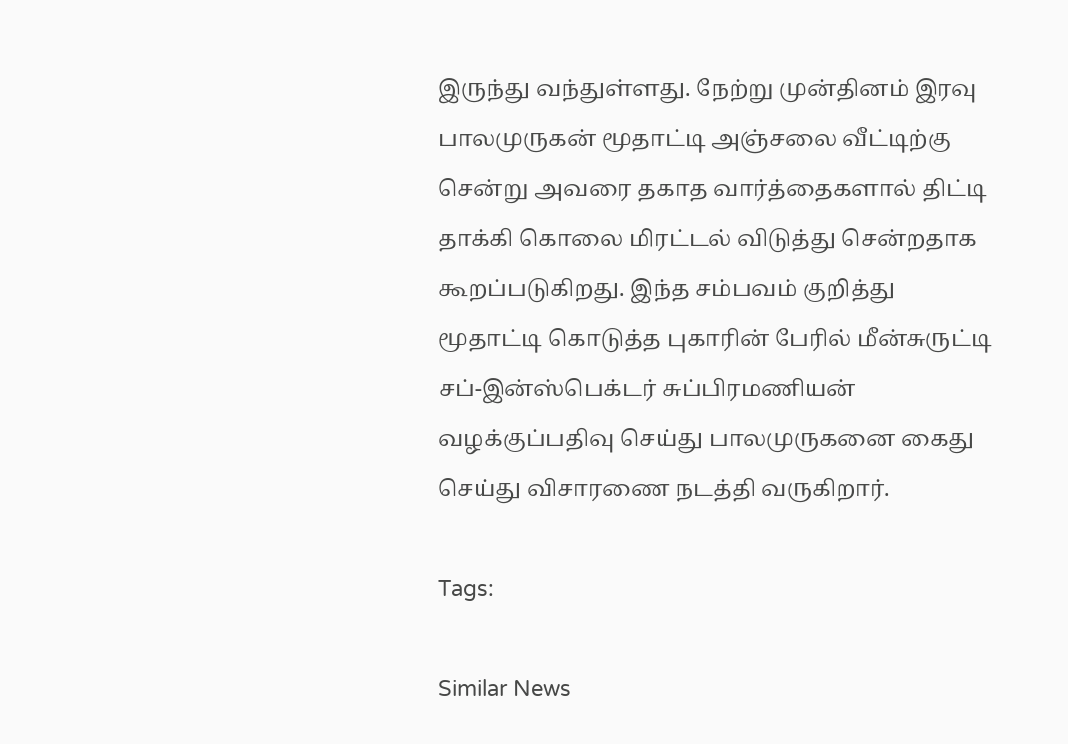இருந்து வந்துள்ளது. நேற்று முன்தினம் இரவு பாலமுருகன் மூதாட்டி அஞ்சலை வீட்டிற்கு சென்று அவரை தகாத வார்த்தைகளால் திட்டி தாக்கி கொலை மிரட்டல் விடுத்து சென்றதாக கூறப்படுகிறது. இந்த சம்பவம் குறித்து மூதாட்டி கொடுத்த புகாரின் பேரில் மீன்சுருட்டி சப்-இன்ஸ்பெக்டர் சுப்பிரமணியன் வழக்குப்பதிவு செய்து பாலமுருகனை கைது செய்து விசாரணை நடத்தி வருகிறார்.

Tags:

Similar News